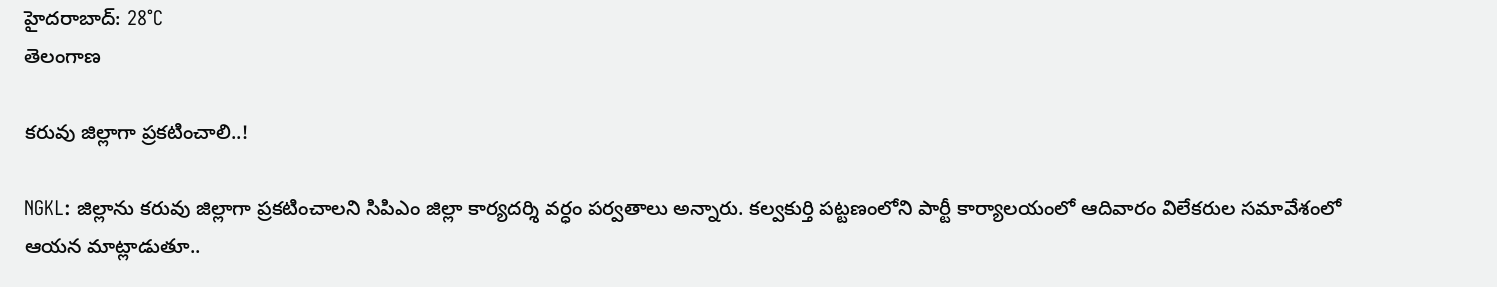హైదరాబాద్: 28°C
తెలంగాణ

కరువు జిల్లాగా ప్రకటించాలి..!

NGKL: జిల్లాను కరువు జిల్లాగా ప్రకటించాలని సిపిఎం జిల్లా కార్యదర్శి వర్ధం పర్వతాలు అన్నారు. కల్వకుర్తి పట్టణంలోని పార్టీ కార్యాలయంలో ఆదివారం విలేకరుల సమావేశంలో ఆయన మాట్లాడుతూ..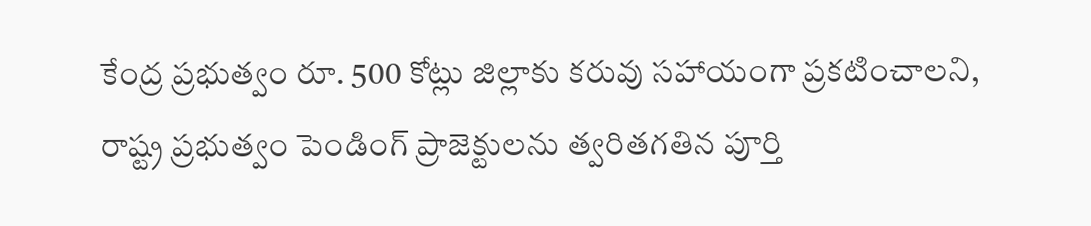కేంద్ర ప్రభుత్వం రూ. 500 కోట్లు జిల్లాకు కరువు సహాయంగా ప్రకటించాలని, రాష్ట్ర ప్రభుత్వం పెండింగ్ ప్రాజెక్టులను త్వరితగతిన పూర్తి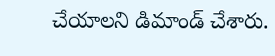చేయాలని డిమాండ్ చేశారు.